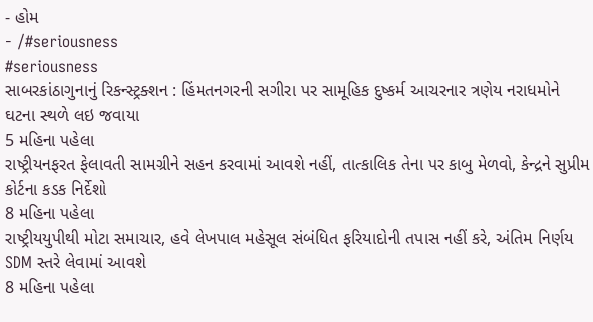- હોમ
- /#seriousness
#seriousness
સાબરકાંઠાગુનાનું રિકન્સ્ટ્રક્શન : હિંમતનગરની સગીરા પર સામૂહિક દુષ્કર્મ આચરનાર ત્રણેય નરાધમોને ઘટના સ્થળે લઇ જવાયા
5 મહિના પહેલા
રાષ્ટ્રીયનફરત ફેલાવતી સામગ્રીને સહન કરવામાં આવશે નહીં, તાત્કાલિક તેના પર કાબુ મેળવો, કેન્દ્રને સુપ્રીમ કોર્ટના કડક નિર્દેશો
8 મહિના પહેલા
રાષ્ટ્રીયયુપીથી મોટા સમાચાર, હવે લેખપાલ મહેસૂલ સંબંધિત ફરિયાદોની તપાસ નહીં કરે, અંતિમ નિર્ણય SDM સ્તરે લેવામાં આવશે
8 મહિના પહેલા